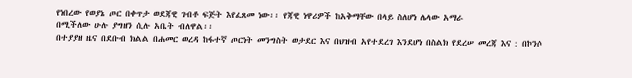የነበረው የወያኔ ጦር በቀጥታ ወደጃዊ ገብቶ ፍጅት እየፈጸመ ነው፡፡ የጃዊ ነዋሪዎች ከአቅማቸው በላይ ስለሆነ ሌላው አማራ
በሚችለው ሁሉ ያግዘን ሲሉ አቤት ብለዋል፡፡
በተያያዘ ዜና በደቡብ ክልል በሐመር ወረዳ ከፋተኛ ጦርነት መንግስት ወታደር እና በህዝብ አየተደረገ እንደሆነ በስልክ የደረሠ መረጃ እና : በኮንሶ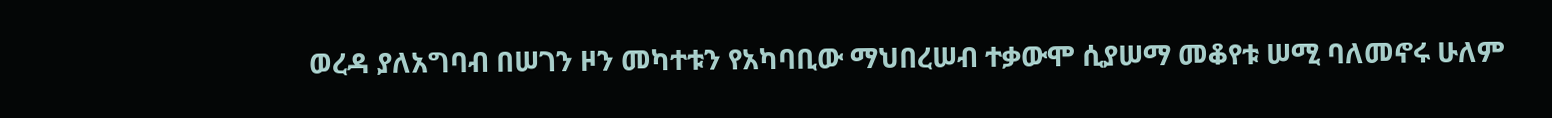ወረዳ ያለአግባብ በሠገን ዞን መካተቱን የአካባቢው ማህበረሠብ ተቃውሞ ሲያሠማ መቆየቱ ሠሚ ባለመኖሩ ሁለም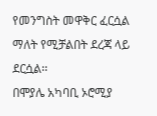የመንግስት መዋቅር ፈርሷል ማለት የሚቻልበት ደረጃ ላይ ደርሷል፡፡
በሞያሌ አካባቢ ኦሮሚያ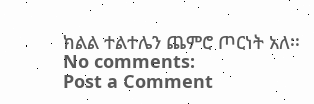ክልል ተልተሌን ጨምሮ ጦርነት አለ፡፡
No comments:
Post a Comment